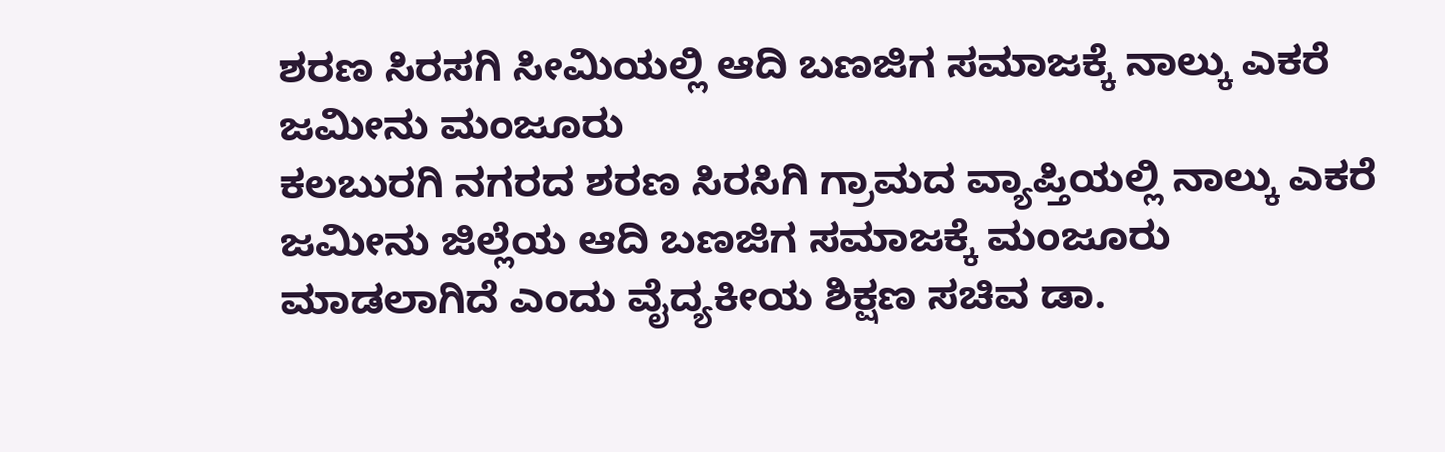ಶರಣ ಸಿರಸಗಿ ಸೀಮಿಯಲ್ಲಿ ಆದಿ ಬಣಜಿಗ ಸಮಾಜಕ್ಕೆ ನಾಲ್ಕು ಎಕರೆ ಜಮೀನು ಮಂಜೂರು
ಕಲಬುರಗಿ ನಗರದ ಶರಣ ಸಿರಸಿಗಿ ಗ್ರಾಮದ ವ್ಯಾಪ್ತಿಯಲ್ಲಿ ನಾಲ್ಕು ಎಕರೆ ಜಮೀನು ಜಿಲ್ಲೆಯ ಆದಿ ಬಣಜಿಗ ಸಮಾಜಕ್ಕೆ ಮಂಜೂರು ಮಾಡಲಾಗಿದೆ ಎಂದು ವೈದ್ಯಕೀಯ ಶಿಕ್ಷಣ ಸಚಿವ ಡಾ.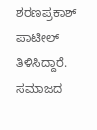ಶರಣಪ್ರಕಾಶ್ ಪಾಟೀಲ್ ತಿಳಿಸಿದ್ದಾರೆ. ಸಮಾಜದ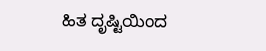ಹಿತ ದೃಷ್ಟಿಯಿಂದ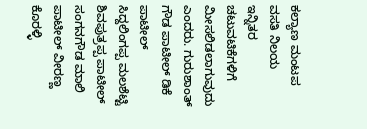ಕಲ್ಯಾಣ ಮಂಟಪ ವಸತಿ ನಿಲಯ ಇನ್ನಿತರ ಚಟುವಟಿಕೆಗಳಿಗೆ ಮೀಸಲಿಡಲಾಗುವುದು ಎಂದರು. ಗುರುಶಾಂತ್ ಗೌಡ ಪಾಟೀಲ್ ಡಿಕೆ ಪಾಟೀಲ್ ಸಿದ್ದಲಿಂಗಪ್ಪ ಮಲಶೆಟ್ಟಿ ಶಿವಪುತ್ರಪ್ಪ ಪಾಟೀಲ್ ಸಂಗನಗೌಡ ಮಾಲಿ ಪಾಟೀಲ್ ವೀರಣ್ಣ ಕೊರಳ್ಳಿ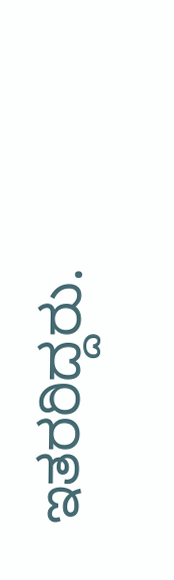ಇತರರಿದ್ದರು.